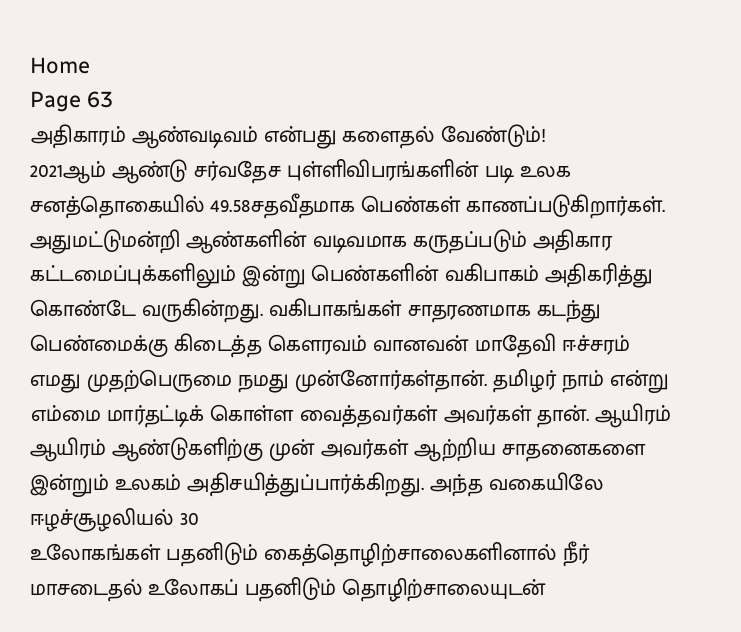Home
Page 63
அதிகாரம் ஆண்வடிவம் என்பது களைதல் வேண்டும்!
2021ஆம் ஆண்டு சர்வதேச புள்ளிவிபரங்களின் படி உலக சனத்தொகையில் 49.58சதவீதமாக பெண்கள் காணப்படுகிறார்கள். அதுமட்டுமன்றி ஆண்களின் வடிவமாக கருதப்படும் அதிகார கட்டமைப்புக்களிலும் இன்று பெண்களின் வகிபாகம் அதிகரித்து கொண்டே வருகின்றது. வகிபாகங்கள் சாதரணமாக கடந்து
பெண்மைக்கு கிடைத்த கௌரவம் வானவன் மாதேவி ஈச்சரம்
எமது முதற்பெருமை நமது முன்னோர்கள்தான். தமிழர் நாம் என்று எம்மை மார்தட்டிக் கொள்ள வைத்தவர்கள் அவர்கள் தான். ஆயிரம் ஆயிரம் ஆண்டுகளிற்கு முன் அவர்கள் ஆற்றிய சாதனைகளை இன்றும் உலகம் அதிசயித்துப்பார்க்கிறது. அந்த வகையிலே
ஈழச்சூழலியல் 30
உலோகங்கள் பதனிடும் கைத்தொழிற்சாலைகளினால் நீர் மாசடைதல் உலோகப் பதனிடும் தொழிற்சாலையுடன்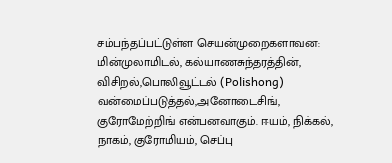சம்பந்தப்பட்டுள்ள செயன்முறைகளாவன: மின்முலாமிடல், கல்யாணசுந்தரத்தின், விசிறல்,பொலிவூட்டல் (Polishong) வன்மைப்படுத்தல்,அனோடைசிங், குரோமேற்றிங் என்பனவாகும். ஈயம், நிக்கல், நாகம், குரோமியம், செப்பு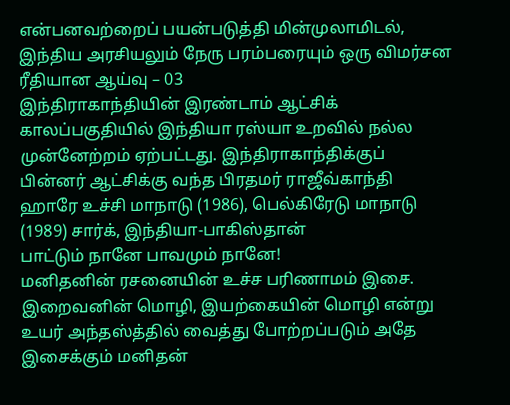என்பனவற்றைப் பயன்படுத்தி மின்முலாமிடல்,
இந்திய அரசியலும் நேரு பரம்பரையும் ஒரு விமர்சன ரீதியான ஆய்வு – 03
இந்திராகாந்தியின் இரண்டாம் ஆட்சிக் காலப்பகுதியில் இந்தியா ரஸ்யா உறவில் நல்ல முன்னேற்றம் ஏற்பட்டது. இந்திராகாந்திக்குப் பின்னர் ஆட்சிக்கு வந்த பிரதமர் ராஜீவ்காந்தி ஹாரே உச்சி மாநாடு (1986), பெல்கிரேடு மாநாடு (1989) சார்க், இந்தியா-பாகிஸ்தான்
பாட்டும் நானே பாவமும் நானே!
மனிதனின் ரசனையின் உச்ச பரிணாமம் இசை. இறைவனின் மொழி, இயற்கையின் மொழி என்று உயர் அந்தஸ்த்தில் வைத்து போற்றப்படும் அதே இசைக்கும் மனிதன்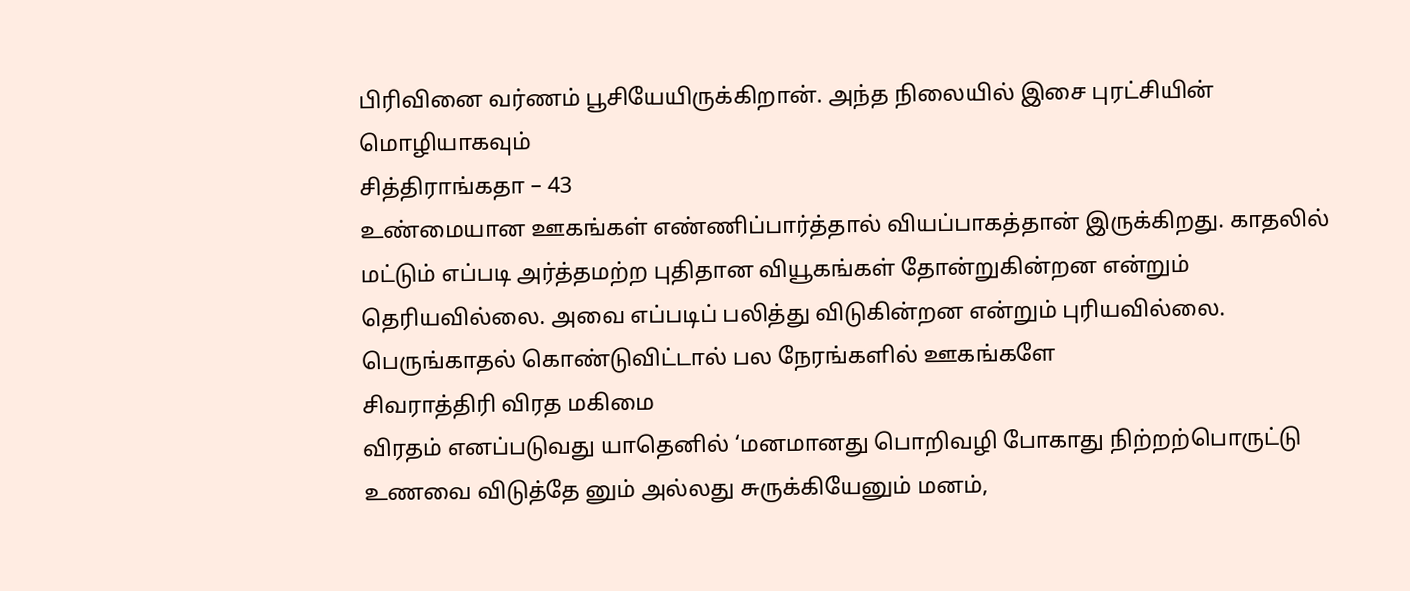பிரிவினை வர்ணம் பூசியேயிருக்கிறான். அந்த நிலையில் இசை புரட்சியின் மொழியாகவும்
சித்திராங்கதா – 43
உண்மையான ஊகங்கள் எண்ணிப்பார்த்தால் வியப்பாகத்தான் இருக்கிறது. காதலில் மட்டும் எப்படி அர்த்தமற்ற புதிதான வியூகங்கள் தோன்றுகின்றன என்றும் தெரியவில்லை. அவை எப்படிப் பலித்து விடுகின்றன என்றும் புரியவில்லை. பெருங்காதல் கொண்டுவிட்டால் பல நேரங்களில் ஊகங்களே
சிவராத்திரி விரத மகிமை
விரதம் எனப்படுவது யாதெனில் ‘மனமானது பொறிவழி போகாது நிற்றற்பொருட்டு உணவை விடுத்தே னும் அல்லது சுருக்கியேனும் மனம்,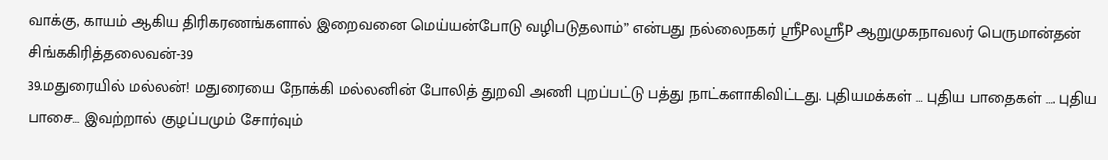வாக்கு, காயம் ஆகிய திரிகரணங்களால் இறைவனை மெய்யன்போடு வழிபடுதலாம்” என்பது நல்லைநகர் ஸ்ரீPலஸ்ரீP ஆறுமுகநாவலர் பெருமான்தன்
சிங்ககிரித்தலைவன்-39
39.மதுரையில் மல்லன்! மதுரையை நோக்கி மல்லனின் போலித் துறவி அணி புறப்பட்டு பத்து நாட்களாகிவிட்டது. புதியமக்கள் … புதிய பாதைகள் …. புதிய பாசை… இவற்றால் குழப்பமும் சோர்வும்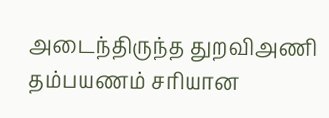அடைந்திருந்த துறவிஅணி தம்பயணம் சரியான